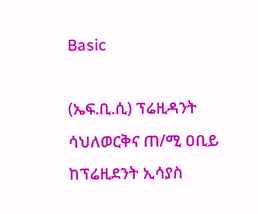Basic

(ኤፍ.ቢ.ሲ) ፕሬዚዳንት ሳህለወርቅና ጠ/ሚ ዐቢይ ከፕሬዚደንት ኢሳያስ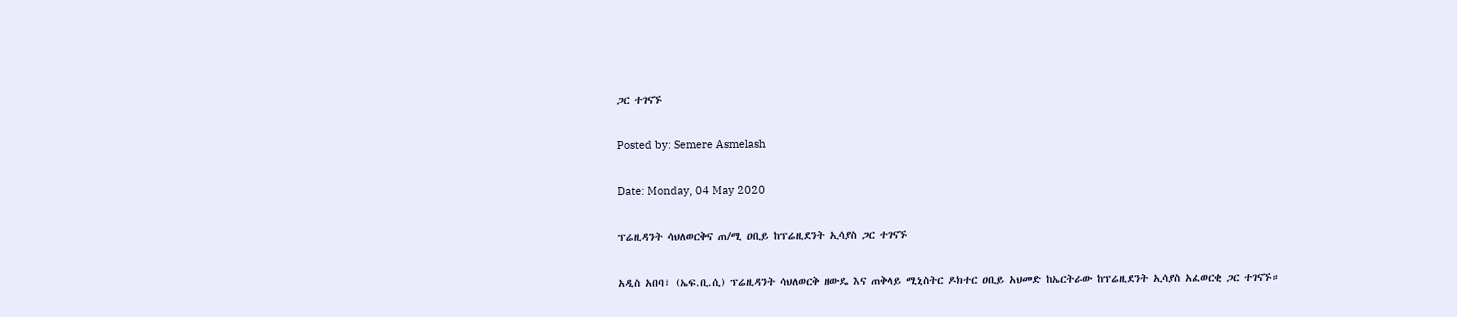ጋር ተገናኙ

Posted by: Semere Asmelash

Date: Monday, 04 May 2020

ፕሬዚዳንት ሳህለወርቅና ጠ/ሚ ዐቢይ ከፕሬዚደንት ኢሳያስ ጋር ተገናኙ

አዲስ አበባ፣ (ኤፍ.ቢ.ሲ) ፕሬዚዳንት ሳህለወርቅ ዘውዴ እና ጠቅላይ ሚኒስትር ዶክተር ዐቢይ አህመድ ከኤርትራው ከፕሬዚደንት ኢሳያስ አፈወርቂ ጋር ተገናኙ።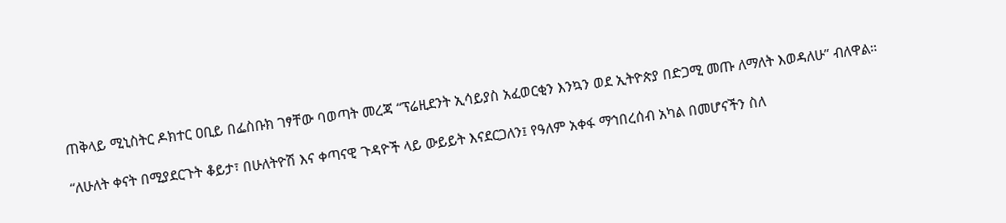ጠቅላይ ሚኒስትር ዶክተር ዐቢይ በፌስቡክ ገፃቸው ባወጣት መረጃ “ፕሬዚደንት ኢሳይያስ አፈወርቂን እንኳን ወደ ኢትዮጵያ በድጋሚ መጡ ለማለት እወዳለሁ” ብለዋል።

“ለሁለት ቀናት በሚያደርጉት ቆይታ፣ በሁለትዮሽ እና ቀጣናዊ ጉዳዮች ላይ ውይይት እናደርጋለን፤ የዓለም አቀፋ ማኅበረሰብ አካል በመሆናችን ስለ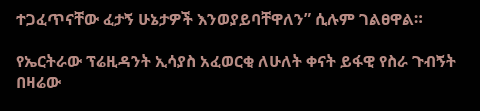ተጋፈጥናቸው ፈታኝ ሁኔታዎች እንወያይባቸዋለን” ሲሉም ገልፀዋል።

የኤርትራው ፕሬዚዳንት ኢሳያስ አፈወርቂ ለሁለት ቀናት ይፋዊ የስራ ጉብኝት በዛሬው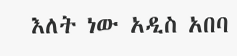እለት ነው አዲስ አበባ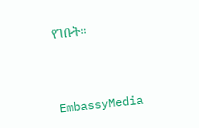የገቡት።



EmbassyMedia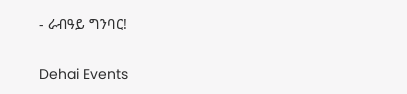- ራብዓይ ግንባር!

Dehai Events